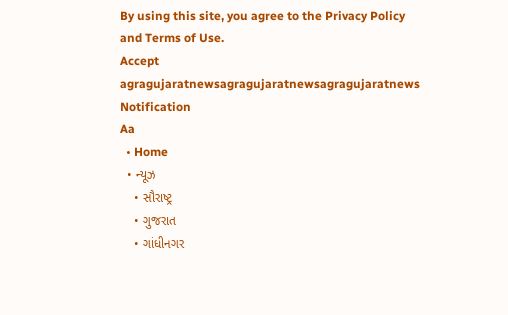By using this site, you agree to the Privacy Policy and Terms of Use.
Accept
agragujaratnewsagragujaratnewsagragujaratnews
Notification
Aa
  • Home
  • ન્યૂઝ
    • સૌરાષ્ટ્ર
    • ગુજરાત
    • ગાંધીનગર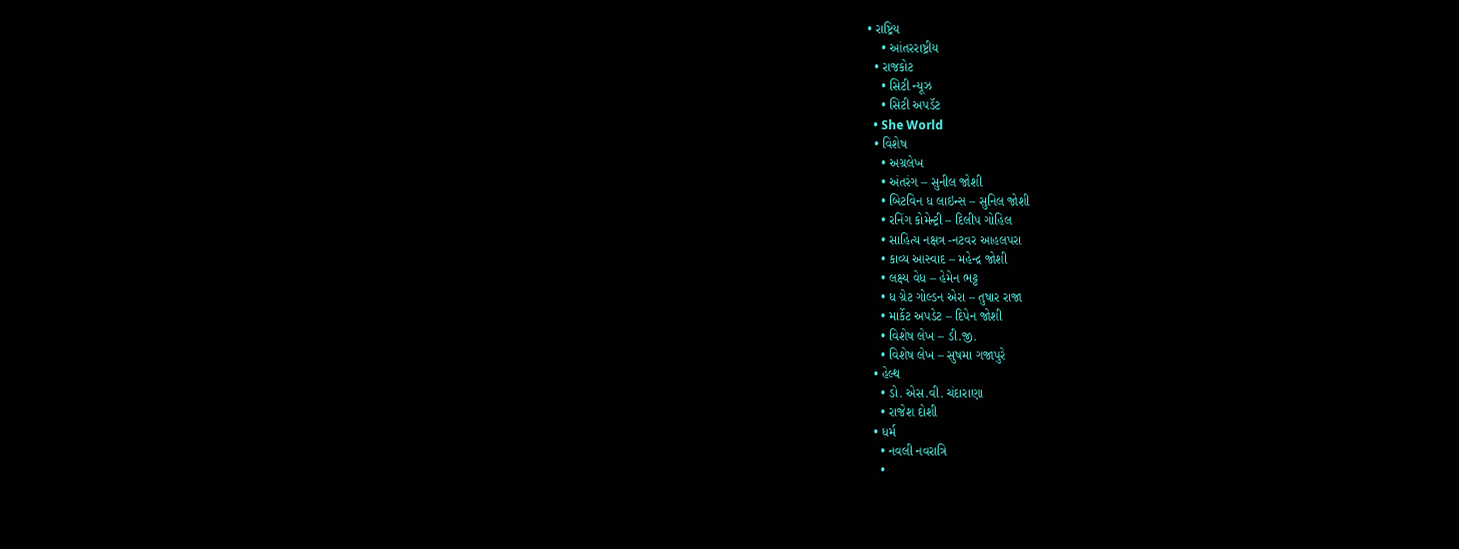• રાષ્ટ્રિય
    • આંતરરાષ્ટ્રીય
  • રાજકોટ
    • સિટી ન્યૂઝ
    • સિટી અપડૅટ
  • She World
  • વિશેષ
    • અગ્રલેખ
    • અંતરંગ – સુનીલ જોશી
    • બિટવિન ધ લાઇન્સ – સુનિલ જોશી
    • રનિંગ કોમેન્ટ્રી – દિલીપ ગોહિલ
    • સાહિત્ય નક્ષત્ર -નટવર આહલપરા
    • કાવ્ય આસ્વાદ – મહેન્દ્ર જોશી
    • લક્ષ્ય વેધ – હેમેન ભટ્ટ
    • ધ ગ્રેટ ગોલ્ડન એરા – તુષાર રાજા
    • માર્કેટ અપડેટ – દિપેન જોશી
    • વિશેષ લેખ – ડી.જી.
    • વિશેષ લેખ – સુષમા ગજાપુરે
  • હેલ્થ
    • ડો. એસ.વી. ચંદારાણા
    • રાજેશ દોશી
  • ધર્મ
    • નવલી નવરાત્રિ
    •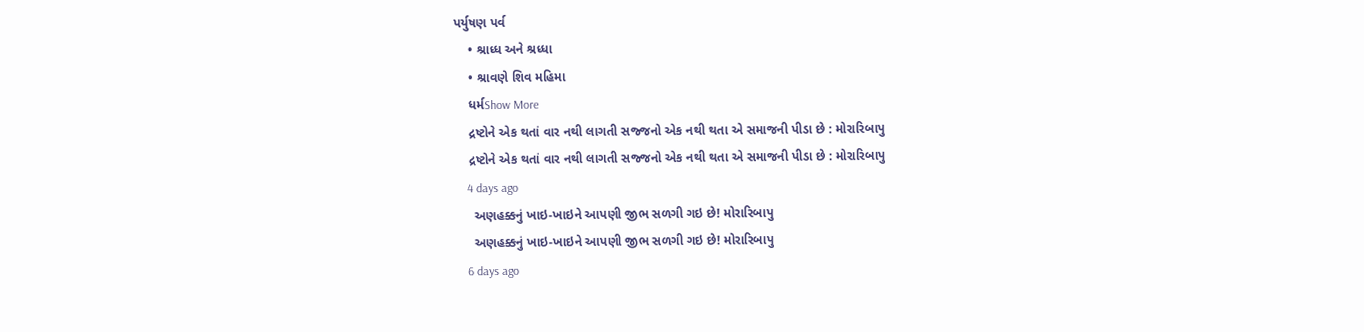પર્યુષણ પર્વ
    • શ્રાધ્ધ અને શ્રધ્ધા
    • શ્રાવણે શિવ મહિમા
    ધર્મShow More
    દ્રષ્ટોને એક થતાં વાર નથી લાગતી સજ્જનો એક નથી થતા એ સમાજની પીડા છે : મોરારિબાપુ
    દ્રષ્ટોને એક થતાં વાર નથી લાગતી સજ્જનો એક નથી થતા એ સમાજની પીડા છે : મોરારિબાપુ
    4 days ago
     અણહક્કનું ખાઇ-ખાઇને આપણી જીભ સળગી ગઇ છે! મોરારિબાપુ
     અણહક્કનું ખાઇ-ખાઇને આપણી જીભ સળગી ગઇ છે! મોરારિબાપુ
    6 days ago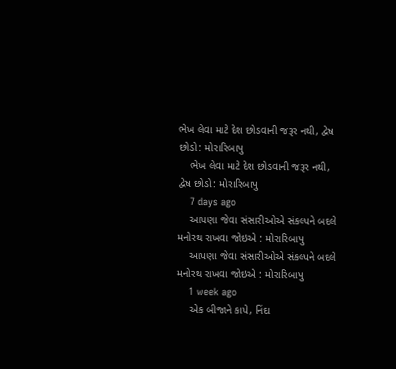ભેખ લેવા માટે દેશ છોડવાની જરૂર નથી, દ્વેષ છોડો: મોરારિબાપુ
    ભેખ લેવા માટે દેશ છોડવાની જરૂર નથી, દ્વેષ છોડો: મોરારિબાપુ
    7 days ago
    આપણા જેવા સંસારીઓએ સંકલ્પને બદલે મનોરથ રાખવા જોઇએ : મોરારિબાપુ
    આપણા જેવા સંસારીઓએ સંકલ્પને બદલે મનોરથ રાખવા જોઇએ : મોરારિબાપુ
    1 week ago
    એક બીજાને કાપે, નિંદા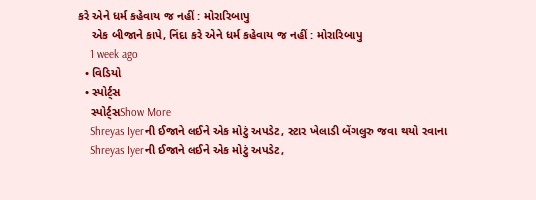કરે એને ધર્મ કહેવાય જ નહીં : મોરારિબાપુ
    એક બીજાને કાપે, નિંદા કરે એને ધર્મ કહેવાય જ નહીં : મોરારિબાપુ
    1 week ago
  • વિડિયો
  • સ્પોર્ટ્સ
    સ્પોર્ટ્સShow More
    Shreyas Iyerની ઈજાને લઈને એક મોટું અપડેટ, સ્ટાર ખેલાડી બેંગલુરુ જવા થયો રવાના
    Shreyas Iyerની ઈજાને લઈને એક મોટું અપડેટ,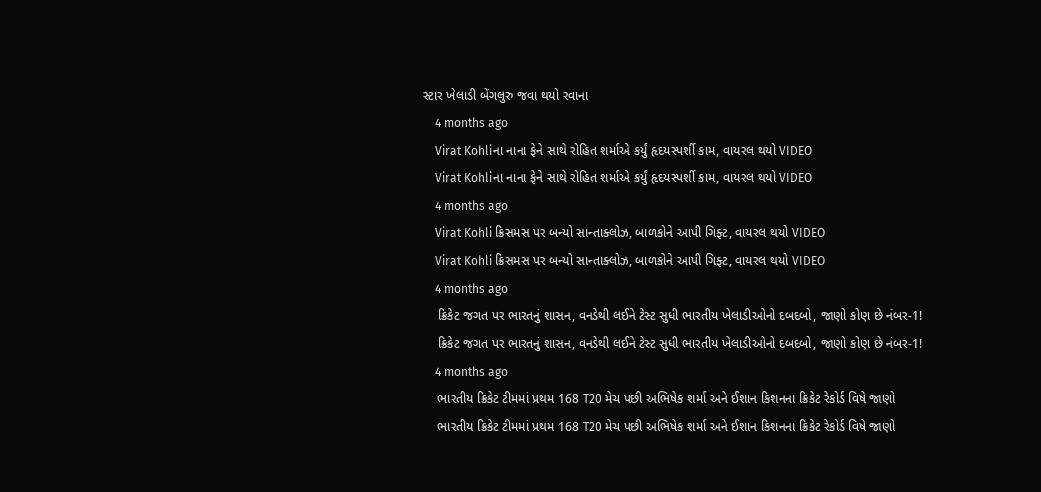સ્ટાર ખેલાડી બેંગલુરુ જવા થયો રવાના
    4 months ago
    Virat Kohliના નાના ફેને સાથે રોહિત શર્માએ કર્યું હૃદયસ્પર્શી કામ, વાયરલ થયો VIDEO
    Virat Kohliના નાના ફેને સાથે રોહિત શર્માએ કર્યું હૃદયસ્પર્શી કામ, વાયરલ થયો VIDEO
    4 months ago
    Virat Kohli ક્રિસમસ પર બન્યો સાન્તાક્લોઝ, બાળકોને આપી ગિફ્ટ, વાયરલ થયો VIDEO
    Virat Kohli ક્રિસમસ પર બન્યો સાન્તાક્લોઝ, બાળકોને આપી ગિફ્ટ, વાયરલ થયો VIDEO
    4 months ago
    ક્રિકેટ જગત પર ભારતનું શાસન, વનડેથી લઈને ટેસ્ટ સુધી ભારતીય ખેલાડીઓનો દબદબો, જાણો કોણ છે નંબર-1!
    ક્રિકેટ જગત પર ભારતનું શાસન, વનડેથી લઈને ટેસ્ટ સુધી ભારતીય ખેલાડીઓનો દબદબો, જાણો કોણ છે નંબર-1!
    4 months ago
    ભારતીય ક્રિકેટ ટીમમાં પ્રથમ 168 T20 મેચ પછી અભિષેક શર્મા અને ઈશાન કિશનના ક્રિકેટ રેકોર્ડ વિષે જાણો
    ભારતીય ક્રિકેટ ટીમમાં પ્રથમ 168 T20 મેચ પછી અભિષેક શર્મા અને ઈશાન કિશનના ક્રિકેટ રેકોર્ડ વિષે જાણો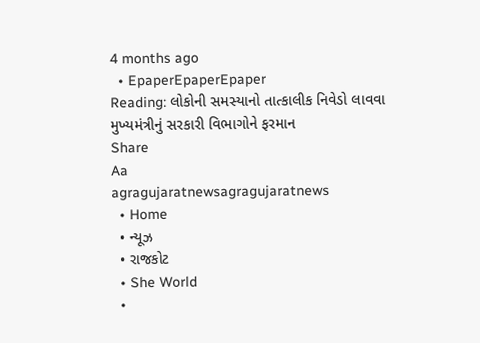4 months ago
  • EpaperEpaperEpaper
Reading: લોકોની સમસ્યાનો તાત્કાલીક નિવેડો લાવવા મુખ્યમંત્રીનું સરકારી વિભાગોને ફરમાન
Share
Aa
agragujaratnewsagragujaratnews
  • Home
  • ન્યૂઝ
  • રાજકોટ
  • She World
  •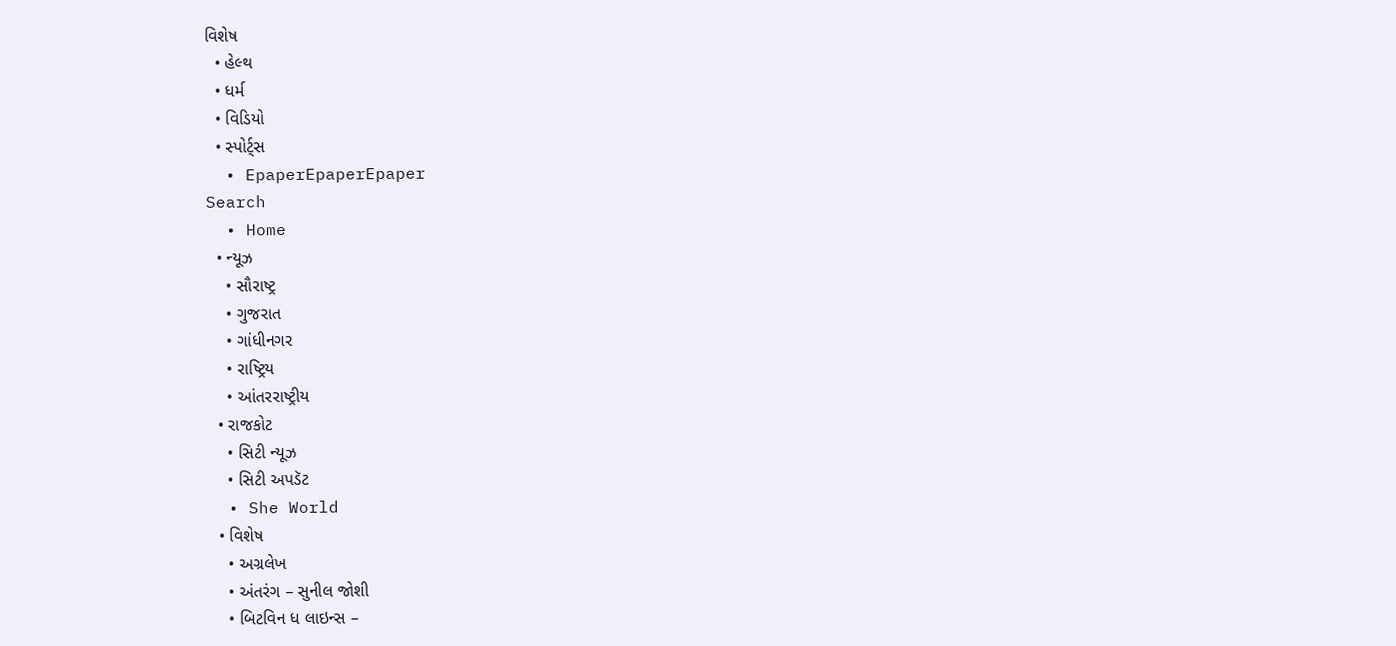વિશેષ
  • હેલ્થ
  • ધર્મ
  • વિડિયો
  • સ્પોર્ટ્સ
  • EpaperEpaperEpaper
Search
  • Home
  • ન્યૂઝ
    • સૌરાષ્ટ્ર
    • ગુજરાત
    • ગાંધીનગર
    • રાષ્ટ્રિય
    • આંતરરાષ્ટ્રીય
  • રાજકોટ
    • સિટી ન્યૂઝ
    • સિટી અપડૅટ
  • She World
  • વિશેષ
    • અગ્રલેખ
    • અંતરંગ – સુનીલ જોશી
    • બિટવિન ધ લાઇન્સ –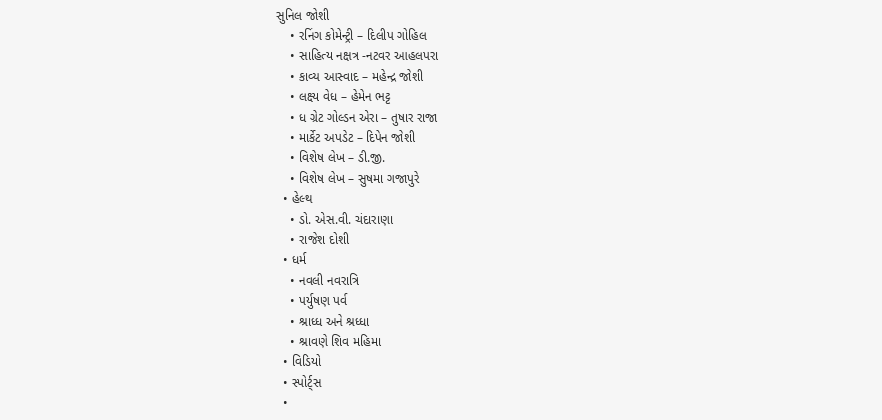સુનિલ જોશી
    • રનિંગ કોમેન્ટ્રી – દિલીપ ગોહિલ
    • સાહિત્ય નક્ષત્ર -નટવર આહલપરા
    • કાવ્ય આસ્વાદ – મહેન્દ્ર જોશી
    • લક્ષ્ય વેધ – હેમેન ભટ્ટ
    • ધ ગ્રેટ ગોલ્ડન એરા – તુષાર રાજા
    • માર્કેટ અપડેટ – દિપેન જોશી
    • વિશેષ લેખ – ડી.જી.
    • વિશેષ લેખ – સુષમા ગજાપુરે
  • હેલ્થ
    • ડો. એસ.વી. ચંદારાણા
    • રાજેશ દોશી
  • ધર્મ
    • નવલી નવરાત્રિ
    • પર્યુષણ પર્વ
    • શ્રાધ્ધ અને શ્રધ્ધા
    • શ્રાવણે શિવ મહિમા
  • વિડિયો
  • સ્પોર્ટ્સ
  •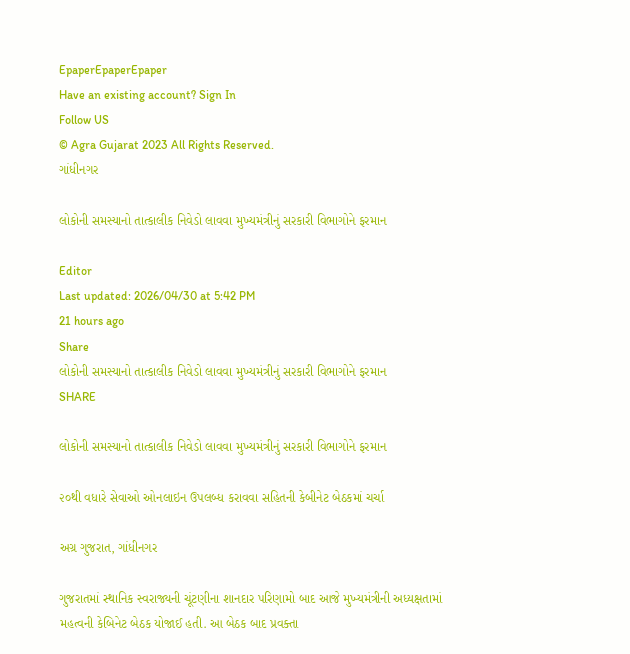EpaperEpaperEpaper
Have an existing account? Sign In
Follow US
© Agra Gujarat 2023 All Rights Reserved.
ગાંધીનગર

લોકોની સમસ્યાનો તાત્કાલીક નિવેડો લાવવા મુખ્યમંત્રીનું સરકારી વિભાગોને ફરમાન

Editor
Last updated: 2026/04/30 at 5:42 PM
21 hours ago
Share
લોકોની સમસ્યાનો તાત્કાલીક નિવેડો લાવવા મુખ્યમંત્રીનું સરકારી વિભાગોને ફરમાન
SHARE

લોકોની સમસ્યાનો તાત્કાલીક નિવેડો લાવવા મુખ્યમંત્રીનું સરકારી વિભાગોને ફરમાન

૨૦થી વધારે સેવાઓ ઓનલાઇન ઉપલબ્ધ કરાવવા સહિતની કેબીનેટ બેઠકમાં ચર્ચા

અગ્ર ગુજરાત, ગાંધીનગર

ગુજરાતમાં સ્થાનિક સ્વરાજ્યની ચૂંટણીના શાનદાર પરિણામો બાદ આજે મુખ્યમંત્રીની અધ્યક્ષતામાં મહત્વની કેબિનેટ બેઠક યોજાઈ હતી. આ બેઠક બાદ પ્રવક્તા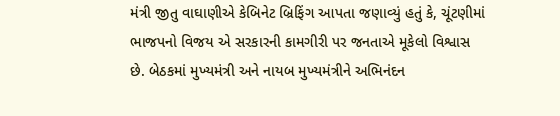મંત્રી જીતુ વાઘાણીએ કેબિનેટ બ્રિફિંગ આપતા જણાવ્યું હતું કે, ચૂંટણીમાં ભાજપનો વિજય એ સરકારની કામગીરી પર જનતાએ મૂકેલો વિશ્વાસ છે. બેઠકમાં મુખ્યમંત્રી અને નાયબ મુખ્યમંત્રીને અભિનંદન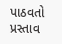પાઠવતો પ્રસ્તાવ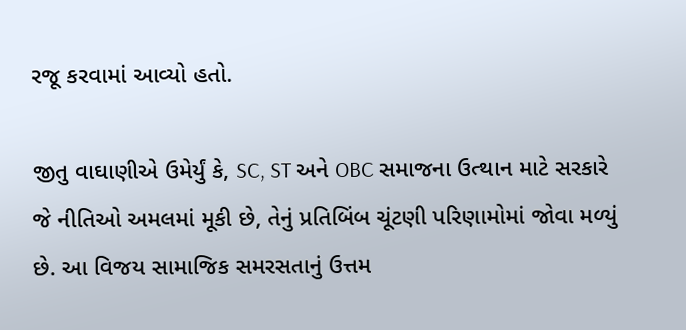રજૂ કરવામાં આવ્યો હતો.

જીતુ વાઘાણીએ ઉમેર્યું કે, SC, ST અને OBC સમાજના ઉત્થાન માટે સરકારે જે નીતિઓ અમલમાં મૂકી છે, તેનું પ્રતિબિંબ ચૂંટણી પરિણામોમાં જોવા મળ્યું છે. આ વિજય સામાજિક સમરસતાનું ઉત્તમ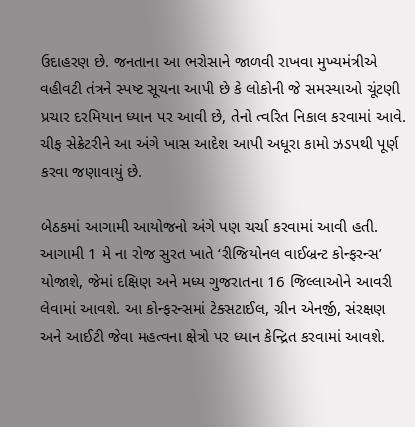ઉદાહરણ છે. જનતાના આ ભરોસાને જાળવી રાખવા મુખ્યમંત્રીએ વહીવટી તંત્રને સ્પષ્ટ સૂચના આપી છે કે લોકોની જે સમસ્યાઓ ચૂંટણી પ્રચાર દરમિયાન ધ્યાન પર આવી છે, તેનો ત્વરિત નિકાલ કરવામાં આવે. ચીફ સેક્રેટરીને આ અંગે ખાસ આદેશ આપી અધૂરા કામો ઝડપથી પૂર્ણ કરવા જણાવાયું છે.

બેઠકમાં આગામી આયોજનો અંગે પણ ચર્ચા કરવામાં આવી હતી. આગામી 1 મે ના રોજ સુરત ખાતે ‘રીજિયોનલ વાઈબ્રન્ટ કોન્ફરન્સ’ યોજાશે, જેમાં દક્ષિણ અને મધ્ય ગુજરાતના 16 જિલ્લાઓને આવરી લેવામાં આવશે. આ કોન્ફરન્સમાં ટેક્સટાઈલ, ગ્રીન એનર્જી, સંરક્ષણ અને આઈટી જેવા મહત્વના ક્ષેત્રો પર ધ્યાન કેન્દ્રિત કરવામાં આવશે.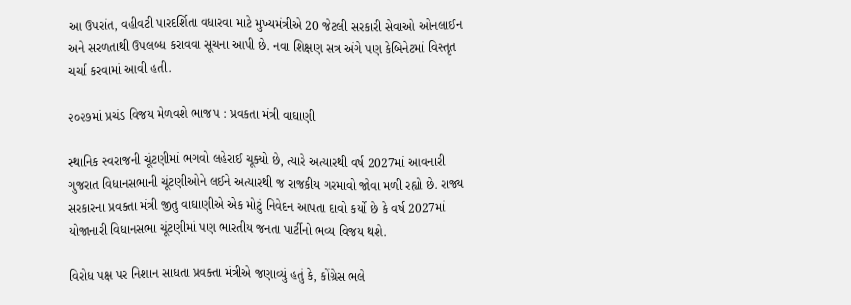આ ઉપરાંત, વહીવટી પારદર્શિતા વધારવા માટે મુખ્યમંત્રીએ 20 જેટલી સરકારી સેવાઓ ઓનલાઈન અને સરળતાથી ઉપલબ્ધ કરાવવા સૂચના આપી છે. નવા શિક્ષણ સત્ર અંગે પણ કેબિનેટમાં વિસ્તૃત ચર્ચા કરવામાં આવી હતી.

૨૦૨૭માં પ્રચંડ વિજય મેળવશે ભાજપ : પ્રવકતા મંત્રી વાઘાણી

સ્થાનિક સ્વરાજની ચૂંટણીમાં ભગવો લહેરાઈ ચૂક્યો છે, ત્યારે અત્યારથી વર્ષ 2027માં આવનારી ગુજરાત વિધાનસભાની ચૂંટણીઓને લઈને અત્યારથી જ રાજકીય ગરમાવો જોવા મળી રહ્યો છે. રાજ્ય સરકારના પ્રવક્તા મંત્રી જીતુ વાઘાણીએ એક મોટું નિવેદન આપતા દાવો કર્યો છે કે વર્ષ 2027માં યોજાનારી વિધાનસભા ચૂંટણીમાં પણ ભારતીય જનતા પાર્ટીનો ભવ્ય વિજય થશે.

વિરોધ પક્ષ પર નિશાન સાધતા પ્રવક્તા મંત્રીએ જણાવ્યું હતું કે, કોંગ્રેસ ભલે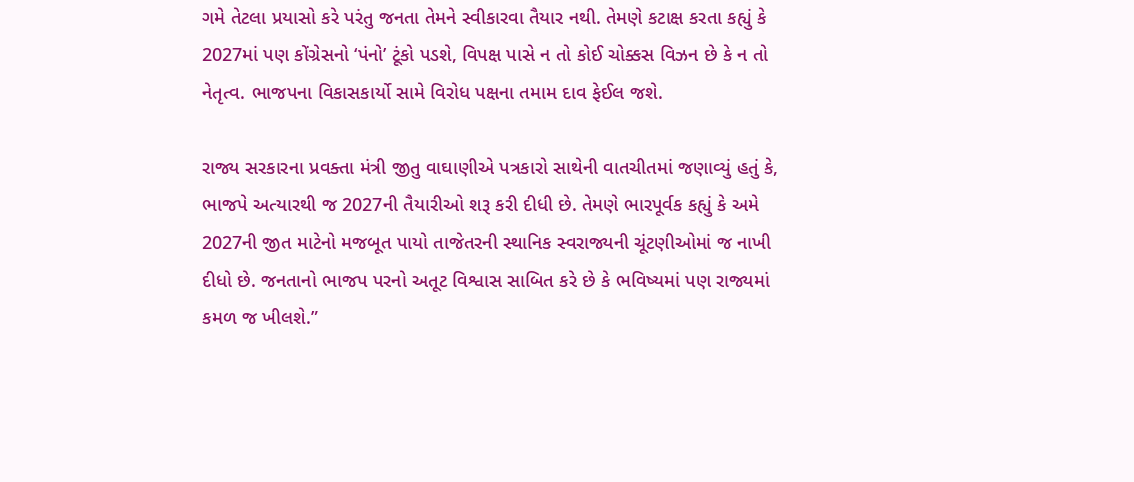ગમે તેટલા પ્રયાસો કરે પરંતુ જનતા તેમને સ્વીકારવા તૈયાર નથી. તેમણે કટાક્ષ કરતા કહ્યું કે 2027માં પણ કોંગ્રેસનો ‘પંનો’ ટૂંકો પડશે, વિપક્ષ પાસે ન તો કોઈ ચોક્કસ વિઝન છે કે ન તો નેતૃત્વ. ભાજપના વિકાસકાર્યો સામે વિરોધ પક્ષના તમામ દાવ ફેઈલ જશે.

રાજ્ય સરકારના પ્રવક્તા મંત્રી જીતુ વાઘાણીએ પત્રકારો સાથેની વાતચીતમાં જણાવ્યું હતું કે, ભાજપે અત્યારથી જ 2027ની તૈયારીઓ શરૂ કરી દીધી છે. તેમણે ભારપૂર્વક કહ્યું કે અમે 2027ની જીત માટેનો મજબૂત પાયો તાજેતરની સ્થાનિક સ્વરાજ્યની ચૂંટણીઓમાં જ નાખી દીધો છે. જનતાનો ભાજપ પરનો અતૂટ વિશ્વાસ સાબિત કરે છે કે ભવિષ્યમાં પણ રાજ્યમાં કમળ જ ખીલશે.”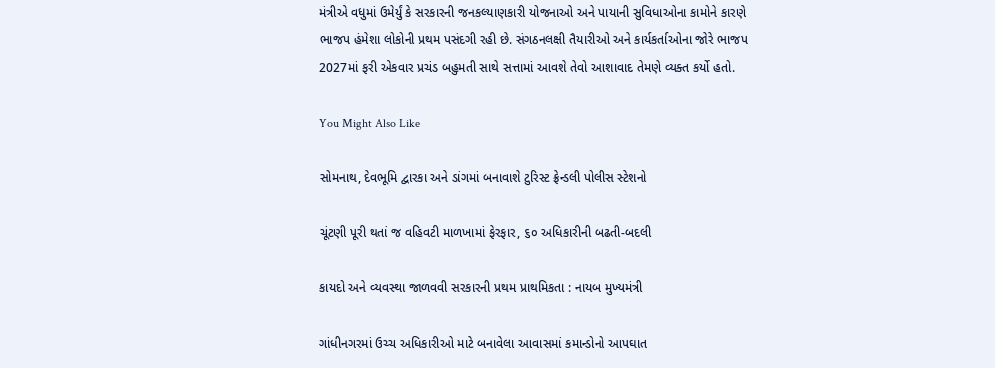મંત્રીએ વધુમાં ઉમેર્યું કે સરકારની જનકલ્યાણકારી યોજનાઓ અને પાયાની સુવિધાઓના કામોને કારણે ભાજપ હંમેશા લોકોની પ્રથમ પસંદગી રહી છે. સંગઠનલક્ષી તૈયારીઓ અને કાર્યકર્તાઓના જોરે ભાજપ 2027માં ફરી એકવાર પ્રચંડ બહુમતી સાથે સત્તામાં આવશે તેવો આશાવાદ તેમણે વ્યક્ત કર્યો હતો.

You Might Also Like

સોમનાથ, દેવભૂમિ દ્વારકા અને ડાંગમાં બનાવાશે ટુરિસ્ટ ફ્રેન્ડલી પોલીસ સ્ટેશનો

ચૂંટણી પૂરી થતાં જ વહિવટી માળખામાં ફેરફાર, ૬૦ અધિકારીની બઢતી-બદલી

કાયદો અને વ્યવસ્થા જાળવવી સરકારની પ્રથમ પ્રાથમિકતા : નાયબ મુખ્યમંત્રી

ગાંધીનગરમાં ઉચ્ચ અધિકારીઓ માટે બનાવેલા આવાસમાં કમાન્ડોનો આપઘાત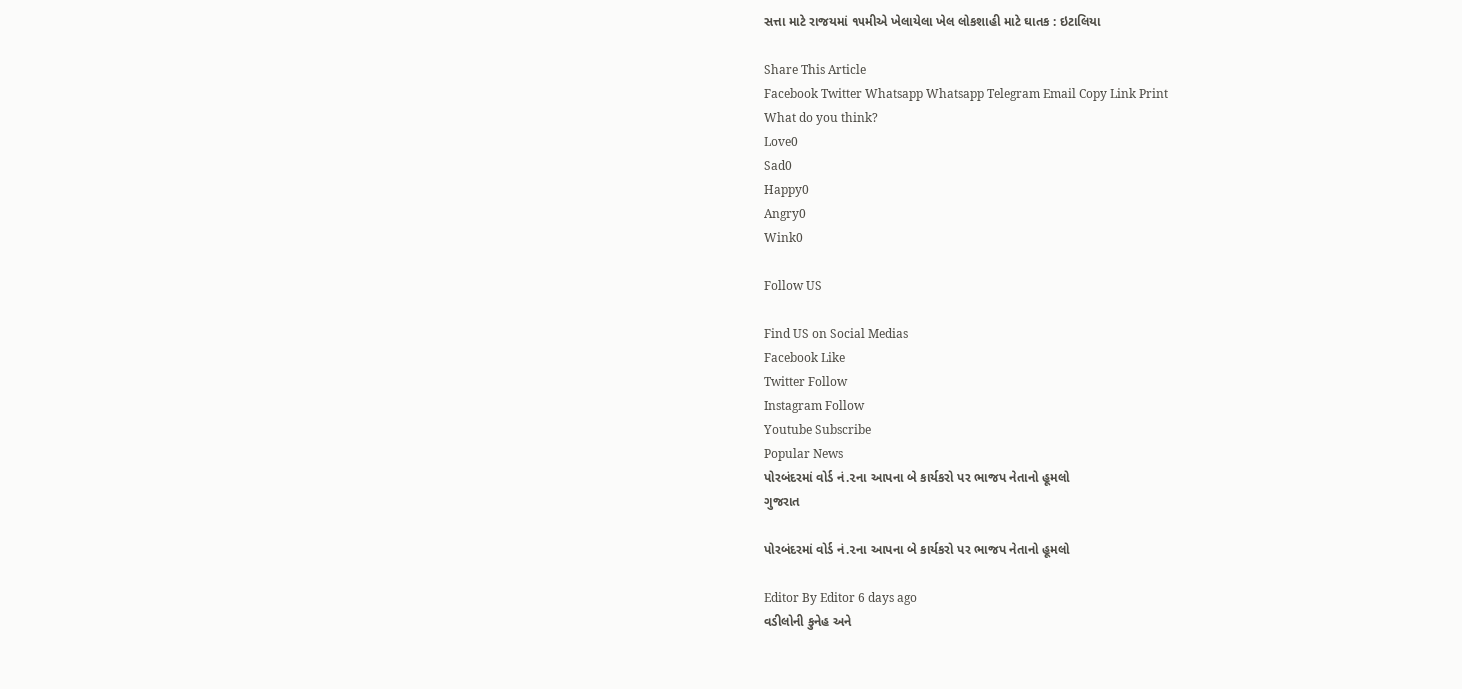સત્તા માટે રાજયમાં ૧૫મીએ ખેલાયેલા ખેલ લોકશાહી માટે ઘાતક : ઇટાલિયા

Share This Article
Facebook Twitter Whatsapp Whatsapp Telegram Email Copy Link Print
What do you think?
Love0
Sad0
Happy0
Angry0
Wink0

Follow US

Find US on Social Medias
Facebook Like
Twitter Follow
Instagram Follow
Youtube Subscribe
Popular News
પોરબંદરમાં વોર્ડ નં.૨ના આપના બે કાર્યકરો પર ભાજપ નેતાનો હૂમલો
ગુજરાત

પોરબંદરમાં વોર્ડ નં.૨ના આપના બે કાર્યકરો પર ભાજપ નેતાનો હૂમલો

Editor By Editor 6 days ago
વડીલોની કુનેહ અને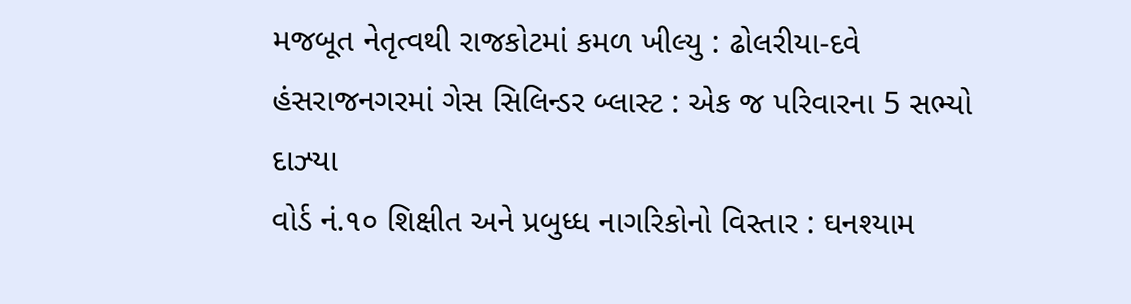મજબૂત નેતૃત્વથી રાજકોટમાં કમળ ખીલ્યુ : ઢોલરીયા-દવે
હંસરાજનગરમાં ગેસ સિલિન્ડર બ્લાસ્ટ : એક જ પરિવારના 5 સભ્યો દાઝ્યા
વોર્ડ નં.૧૦ શિક્ષીત અને પ્રબુધ્ધ નાગરિકોનો વિસ્તાર : ઘનશ્યામ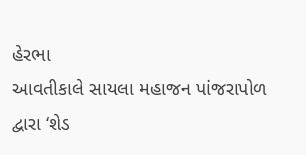હેરભા
આવતીકાલે સાયલા મહાજન પાંજરાપોળ દ્વારા ‘શેડ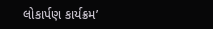લોકાર્પણ કાર્યક્રમ’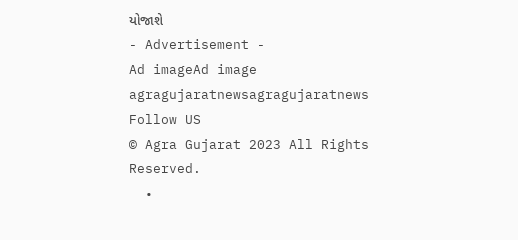યોજાશે
- Advertisement -
Ad imageAd image
agragujaratnewsagragujaratnews
Follow US
© Agra Gujarat 2023 All Rights Reserved.
  •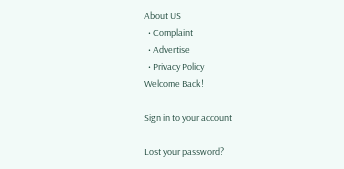About US
  • Complaint
  • Advertise
  • Privacy Policy
Welcome Back!

Sign in to your account

Lost your password?